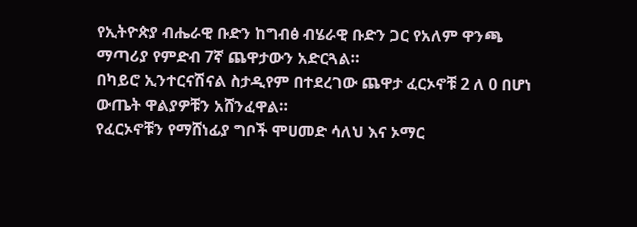የኢትዮጵያ ብሔራዊ ቡድን ከግብፅ ብሄራዊ ቡድን ጋር የአለም ዋንጫ ማጣሪያ የምድብ 7ኛ ጨዋታውን አድርጓል።
በካይሮ ኢንተርናሽናል ስታዲየም በተደረገው ጨዋታ ፈርኦኖቹ 2 ለ 0 በሆነ ውጤት ዋልያዎቹን አሸንፈዋል።
የፈርኦኖቹን የማሸነፊያ ግቦች ሞሀመድ ሳለህ እና ኦማር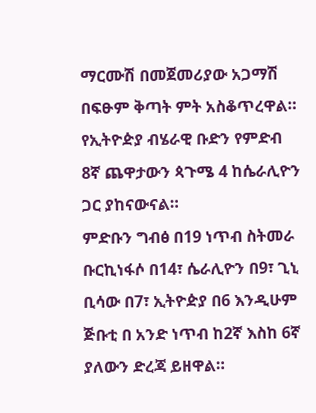ማርሙሽ በመጀመሪያው አጋማሽ በፍፁም ቅጣት ምት አስቆጥረዋል።
የኢትዮዽያ ብሄራዊ ቡድን የምድብ 8ኛ ጨዋታውን ጳጉሜ 4 ከሴራሊዮን ጋር ያከናውናል።
ምድቡን ግብፅ በ19 ነጥብ ስትመራ ቡርኪነፋሶ በ14፣ ሴራሊዮን በ9፣ ጊኒ ቢሳው በ7፣ ኢትዮዽያ በ6 እንዲሁም ጅቡቲ በ አንድ ነጥብ ከ2ኛ እስከ 6ኛ ያለውን ድረጃ ይዘዋል።